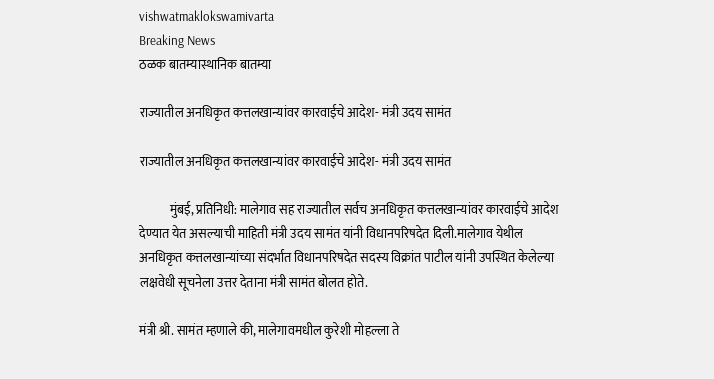vishwatmaklokswamivarta
Breaking News
ठळक बातम्यास्थानिक बातम्या

राज्यातील अनधिकृत कत्तलखान्यांवर कारवाईचे आदेश- मंत्री उदय सामंत

राज्यातील अनधिकृत कत्तलखान्यांवर कारवाईचे आदेश- मंत्री उदय सामंत

            मुंबई, प्रतिनिधी: मालेगाव सह राज्यातील सर्वच अनधिकृत कत्तलखान्यांवर कारवाईचे आदेश देण्यात येत असल्याची माहिती मंत्री उदय सामंत यांनी विधानपरिषदेत दिली.मालेगाव येथील अनधिकृत कत्तलखान्यांच्या संदर्भात विधानपरिषदेत सदस्य विक्रांत पाटील यांनी उपस्थित केलेल्या लक्षवेधी सूचनेला उत्तर देताना मंत्री सामंत बोलत होते.

मंत्री श्री. सामंत म्हणाले की, मालेगावमधील कुरेशी मोहल्ला ते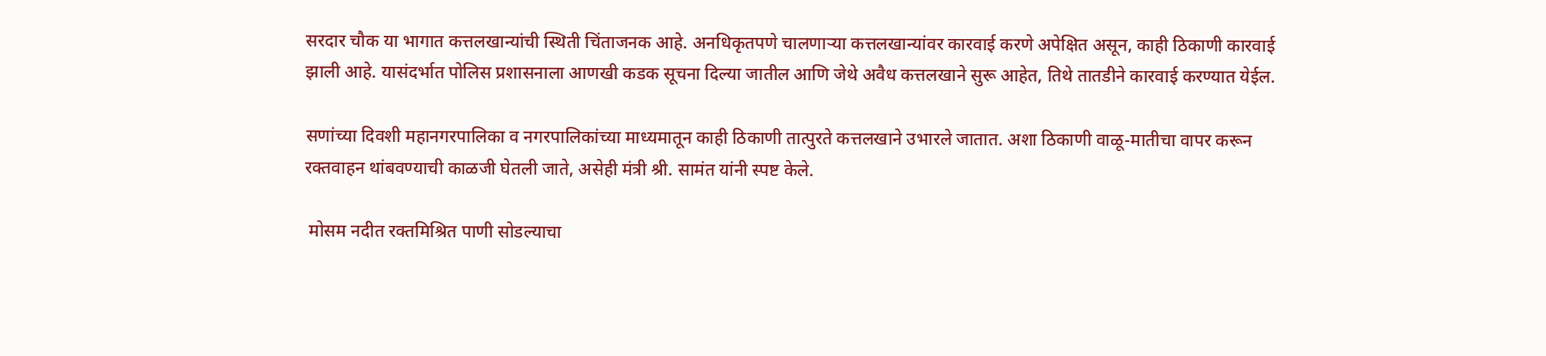सरदार चौक या भागात कत्तलखान्यांची स्थिती चिंताजनक आहे. अनधिकृतपणे चालणाऱ्या कत्तलखान्यांवर कारवाई करणे अपेक्षित असून, काही ठिकाणी कारवाई झाली आहे. यासंदर्भात पोलिस प्रशासनाला आणखी कडक सूचना दिल्या जातील आणि जेथे अवैध कत्तलखाने सुरू आहेत, तिथे तातडीने कारवाई करण्यात येईल.

सणांच्या दिवशी महानगरपालिका व नगरपालिकांच्या माध्यमातून काही ठिकाणी तात्पुरते कत्तलखाने उभारले जातात. अशा ठिकाणी वाळू-मातीचा वापर करून रक्तवाहन थांबवण्याची काळजी घेतली जाते, असेही मंत्री श्री. सामंत यांनी स्पष्ट केले.

 मोसम नदीत रक्तमिश्रित पाणी सोडल्याचा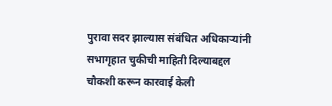पुरावा सदर झाल्यास संबंधित अधिकाऱ्यांनी सभागृहात चुकीची माहिती दिल्याबद्दल चौकशी करून कारवाई केली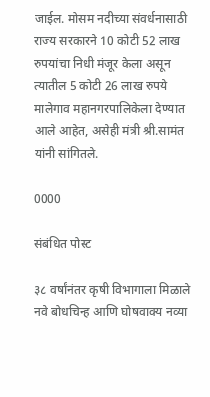जाईल. मोसम नदीच्या संवर्धनासाठी राज्य सरकारने 10 कोटी 52 लाख रुपयांचा निधी मंजूर केला असून त्यातील 5 कोटी 26 लाख रुपये मालेगाव महानगरपालिकेला देण्यात आले आहेत, असेही मंत्री श्री.सामंत यांनी सांगितले.

0000

संबंधित पोस्ट

३८ वर्षांनंतर कृषी विभागाला मिळाले नवे बोधचिन्ह आणि घोषवाक्य नव्या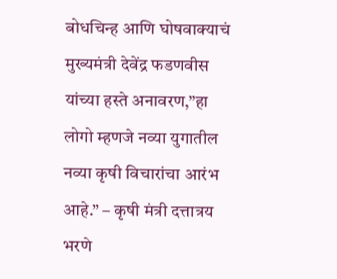बोधचिन्ह आणि घोषवाक्याचं मुख्यमंत्री देवेंद्र फडणवीस यांच्या हस्ते अनावरण,”हा लोगो म्हणजे नव्या युगातील नव्या कृषी विचारांचा आरंभ आहे.” – कृषी मंत्री दत्तात्रय भरणे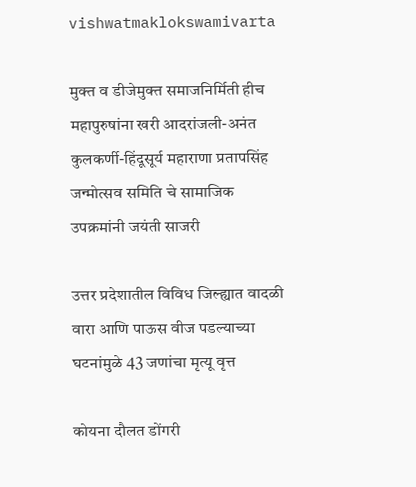vishwatmaklokswamivarta

मुक्त व डीजेमुक्त समाजनिर्मिती हीच महापुरुषांना खरी आदरांजली-अनंत कुलकर्णी-हिंदूसूर्य महाराणा प्रतापसिंह जन्मोत्सव समिति चे सामाजिक उपक्रमांनी जयंती साजरी

उत्तर प्रदेशातील विविध जिल्ह्यात वादळी वारा आणि पाऊस वीज पडल्याच्या घटनांमुळे 43 जणांचा मृत्यू वृत्त

कोयना दौलत डोंगरी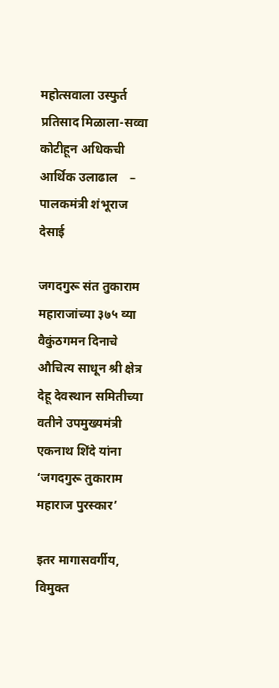महोत्सवाला उस्फुर्त प्रतिसाद मिळाला-सव्वा कोटीहून अधिकची आर्थिक उलाढाल    – पालकमंत्री शंभूराज देसाई

जगदगुरू संत तुकाराम महाराजांच्या ३७५ व्या वैकुंठगमन दिनाचे औचित्य साधून श्री क्षेत्र देहू देवस्थान समितीच्या वतीने उपमुख्यमंत्री एकनाथ शिंदे यांना ‘जगदगुरू तुकाराम महाराज पुरस्कार’

इतर मागासवर्गीय, विमुक्त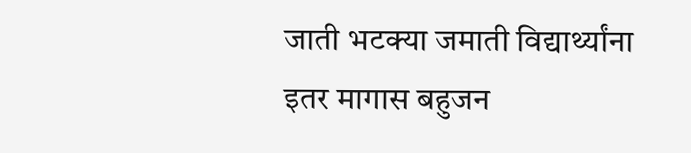जाती भटक्या जमाती विद्यार्थ्यांना इतर मागास बहुजन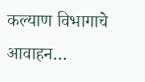कल्याण विभागाचे आवाहन…